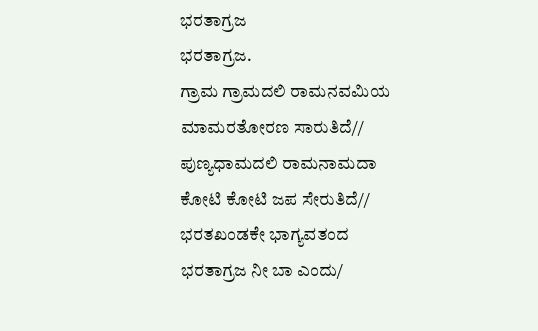ಭರತಾಗ್ರಜ
ಭರತಾಗ್ರಜ.
ಗ್ರಾಮ ಗ್ರಾಮದಲಿ ರಾಮನವಮಿಯ
ಮಾಮರತೋರಣ ಸಾರುತಿದೆ//
ಪುಣ್ಯಧಾಮದಲಿ ರಾಮನಾಮದಾ
ಕೋಟಿ ಕೋಟಿ ಜಪ ಸೇರುತಿದೆ//
ಭರತಖಂಡಕೇ ಭಾಗ್ಯವತಂದ
ಭರತಾಗ್ರಜ ನೀ ಬಾ ಎಂದು/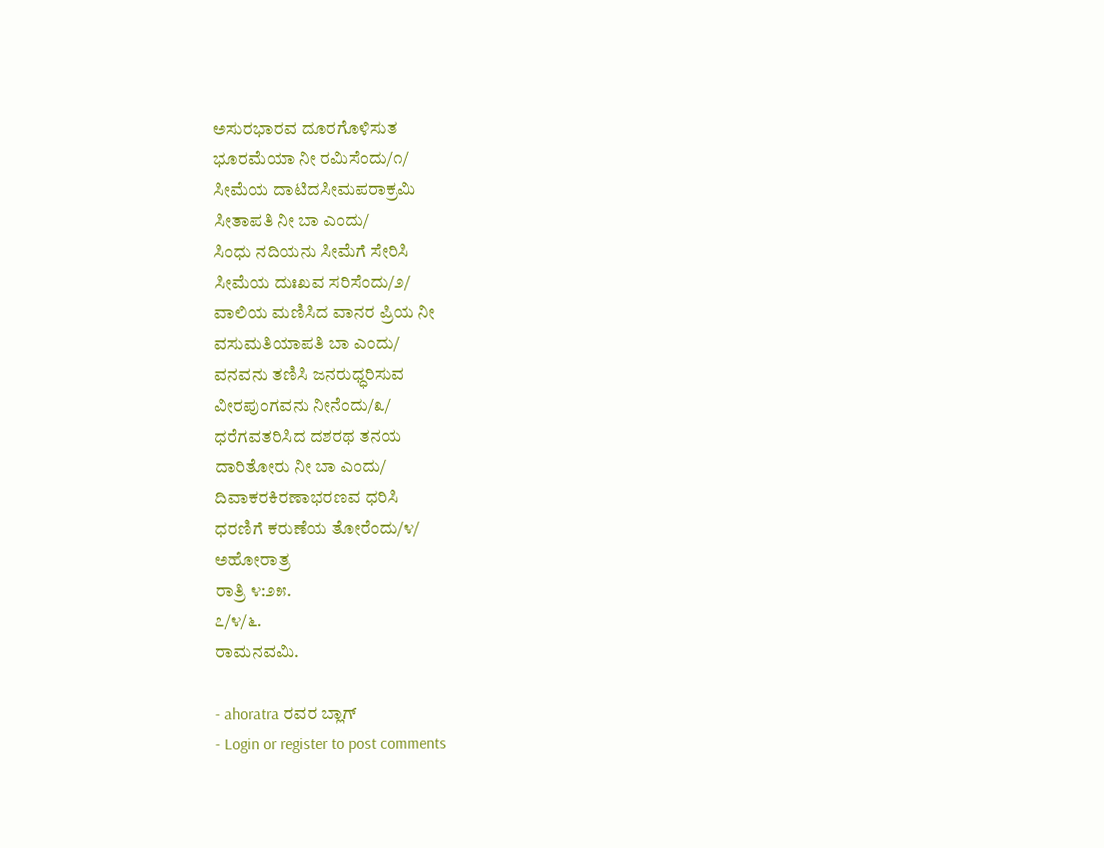ಅಸುರಭಾರವ ದೂರಗೊಳಿಸುತ
ಭೂರಮೆಯಾ ನೀ ರಮಿಸೆಂದು/೧/
ಸೀಮೆಯ ದಾಟಿದಸೀಮಪರಾಕ್ರಮಿ
ಸೀತಾಪತಿ ನೀ ಬಾ ಎಂದು/
ಸಿಂಧು ನದಿಯನು ಸೀಮೆಗೆ ಸೇರಿಸಿ
ಸೀಮೆಯ ದುಃಖವ ಸರಿಸೆಂದು/೨/
ವಾಲಿಯ ಮಣಿಸಿದ ವಾನರ ಪ್ರಿಯ ನೀ
ವಸುಮತಿಯಾಪತಿ ಬಾ ಎಂದು/
ವನವನು ತಣಿಸಿ ಜನರುಧ್ಧರಿಸುವ
ವೀರಪುಂಗವನು ನೀನೆಂದು/೩/
ಧರೆಗವತರಿಸಿದ ದಶರಥ ತನಯ
ದಾರಿತೋರು ನೀ ಬಾ ಎಂದು/
ದಿವಾಕರಕಿರಣಾಭರಣವ ಧರಿಸಿ
ಧರಣಿಗೆ ಕರುಣೆಯ ತೋರೆಂದು/೪/
ಅಹೋರಾತ್ರ
ರಾತ್ರಿ ೪:೨೫.
೭/೪/೬.
ರಾಮನವಮಿ.

- ahoratra ರವರ ಬ್ಲಾಗ್
- Login or register to post comments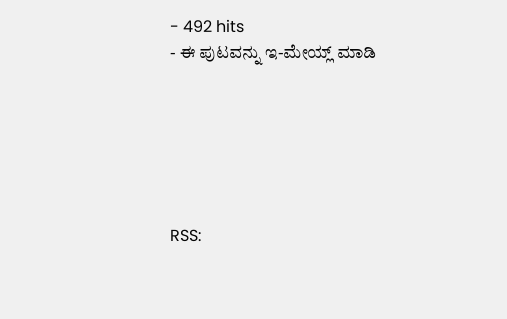- 492 hits
- ಈ ಪುಟವನ್ನು ಇ-ಮೇಯ್ಲ್ ಮಾಡಿ






RSS: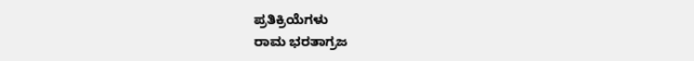ಪ್ರತಿಕ್ರಿಯೆಗಳು
ರಾಮ ಭರತಾಗ್ರಜ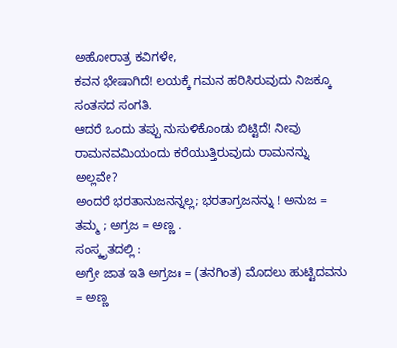ಅಹೋರಾತ್ರ ಕವಿಗಳೇ,
ಕವನ ಭೇಷಾಗಿದೆ! ಲಯಕ್ಕೆ ಗಮನ ಹರಿಸಿರುವುದು ನಿಜಕ್ಕೂ ಸಂತಸದ ಸಂಗತಿ.
ಆದರೆ ಒಂದು ತಪ್ಪು ನುಸುಳಿಕೊಂಡು ಬಿಟ್ಟಿದೆ! ನೀವು ರಾಮನವಮಿಯಂದು ಕರೆಯುತ್ತಿರುವುದು ರಾಮನನ್ನು ಅಲ್ಲವೇ?
ಅಂದರೆ ಭರತಾನುಜನನ್ನಲ್ಲ; ಭರತಾಗ್ರಜನನ್ನು ! ಅನುಜ = ತಮ್ಮ ; ಅಗ್ರಜ = ಅಣ್ಣ .
ಸಂಸ್ಕೃತದಲ್ಲಿ :
ಅಗ್ರೇ ಜಾತ ಇತಿ ಅಗ್ರಜಃ = (ತನಗಿಂತ) ಮೊದಲು ಹುಟ್ಟಿದವನು = ಅಣ್ಣ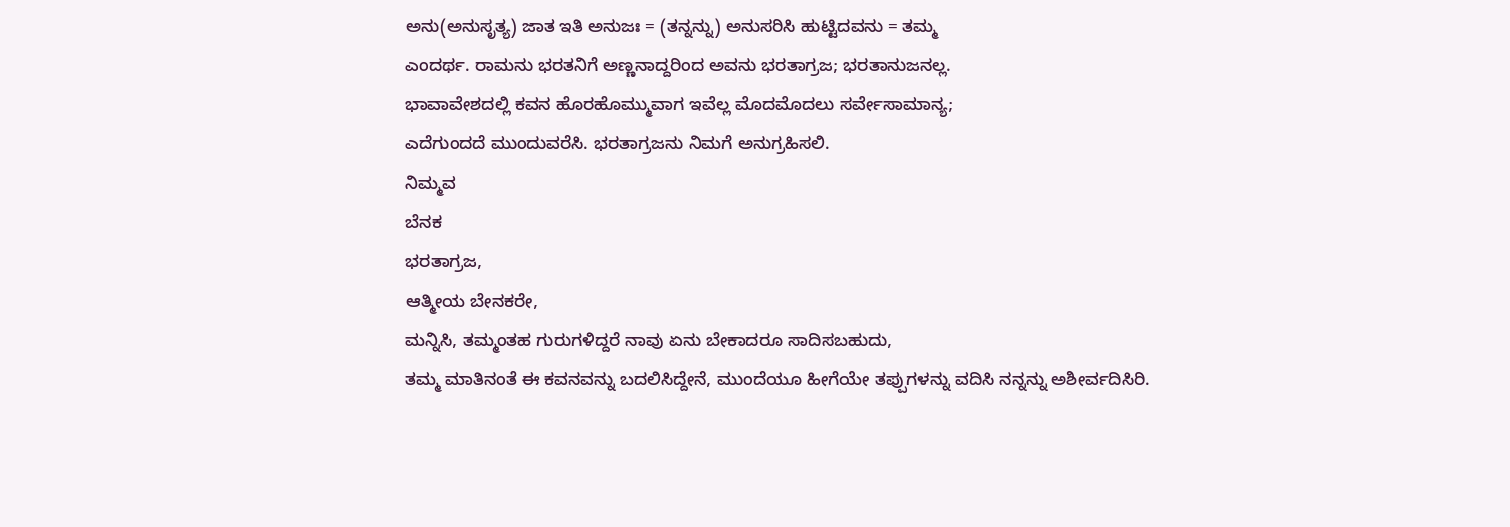ಅನು(ಅನುಸೃತ್ಯ) ಜಾತ ಇತಿ ಅನುಜಃ = (ತನ್ನನ್ನು) ಅನುಸರಿಸಿ ಹುಟ್ಟಿದವನು = ತಮ್ಮ
ಎಂದರ್ಥ. ರಾಮನು ಭರತನಿಗೆ ಅಣ್ಣನಾದ್ದರಿಂದ ಅವನು ಭರತಾಗ್ರಜ; ಭರತಾನುಜನಲ್ಲ.
ಭಾವಾವೇಶದಲ್ಲಿ ಕವನ ಹೊರಹೊಮ್ಮುವಾಗ ಇವೆಲ್ಲ ಮೊದಮೊದಲು ಸರ್ವೇಸಾಮಾನ್ಯ;
ಎದೆಗುಂದದೆ ಮುಂದುವರೆಸಿ. ಭರತಾಗ್ರಜನು ನಿಮಗೆ ಅನುಗ್ರಹಿಸಲಿ.
ನಿಮ್ಮವ
ಬೆನಕ
ಭರತಾಗ್ರಜ,
ಆತ್ಮೀಯ ಬೇನಕರೇ,
ಮನ್ನಿಸಿ, ತಮ್ಮಂತಹ ಗುರುಗಳಿದ್ದರೆ ನಾವು ಏನು ಬೇಕಾದರೂ ಸಾದಿಸಬಹುದು,
ತಮ್ಮ ಮಾತಿನಂತೆ ಈ ಕವನವನ್ನು ಬದಲಿಸಿದ್ದೇನೆ, ಮುಂದೆಯೂ ಹೀಗೆಯೇ ತಪ್ಪುಗಳನ್ನು ವದಿಸಿ ನನ್ನನ್ನು ಅಶೀರ್ವದಿಸಿರಿ.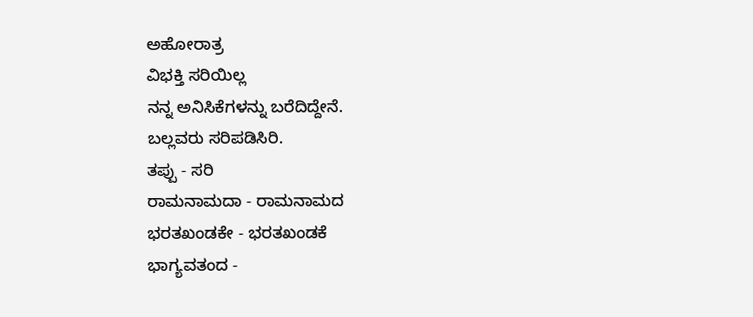ಅಹೋರಾತ್ರ
ವಿಭಕ್ತಿ ಸರಿಯಿಲ್ಲ
ನನ್ನ ಅನಿಸಿಕೆಗಳನ್ನು ಬರೆದಿದ್ದೇನೆ.
ಬಲ್ಲವರು ಸರಿಪಡಿಸಿರಿ.
ತಪ್ಪು - ಸರಿ
ರಾಮನಾಮದಾ - ರಾಮನಾಮದ
ಭರತಖಂಡಕೇ - ಭರತಖಂಡಕೆ
ಭಾಗ್ಯವತಂದ -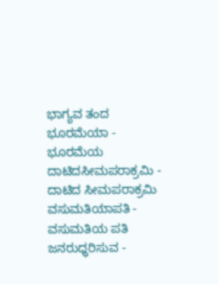ಭಾಗ್ಯವ ತಂದ
ಭೂರಮೆಯಾ - ಭೂರಮೆಯ
ದಾಟಿದಸೀಮಪರಾಕ್ರಮಿ - ದಾಟಿದ ಸೀಮಪರಾಕ್ರಮಿ
ವಸುಮತಿಯಾಪತಿ - ವಸುಮತಿಯ ಪತಿ
ಜನರುಧ್ಧರಿಸುವ -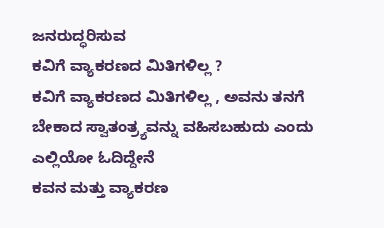ಜನರುದ್ಧರಿಸುವ
ಕವಿಗೆ ವ್ಯಾಕರಣದ ಮಿತಿಗಳಿಲ್ಲ ?
ಕವಿಗೆ ವ್ಯಾಕರಣದ ಮಿತಿಗಳಿಲ್ಲ , ಅವನು ತನಗೆ ಬೇಕಾದ ಸ್ವಾತಂತ್ರ್ಯವನ್ನು ವಹಿಸಬಹುದು ಎಂದು ಎಲ್ಲಿಯೋ ಓದಿದ್ದೇನೆ
ಕವನ ಮತ್ತು ವ್ಯಾಕರಣ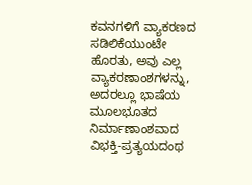ಕವನಗಳಿಗೆ ವ್ಯಾಕರಣದ ಸಡಿಲಿಕೆಯುಂಟೇ ಹೊರತು, ಅವು ಎಲ್ಲ ವ್ಯಾಕರಣಾಂಶಗಳನ್ನು, ಅದರಲ್ಲೂ ಭಾಷೆಯ ಮೂಲಭೂತದ ನಿರ್ಮಾಣಾಂಶವಾದ ವಿಭಕ್ತಿ-ಪ್ರತ್ಯಯದಂಥ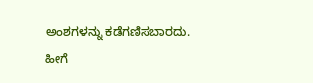ಅಂಶಗಳನ್ನು ಕಡೆಗಣಿಸಬಾರದು.
ಹೀಗೆ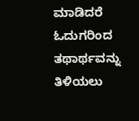ಮಾಡಿದರೆ ಓದುಗರಿಂದ ತಥಾರ್ಥವನ್ನು ತಿಳಿಯಲು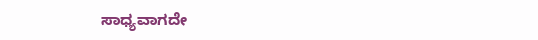ಸಾಧ್ಯವಾಗದೇ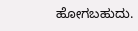ಹೋಗಬಹುದು.